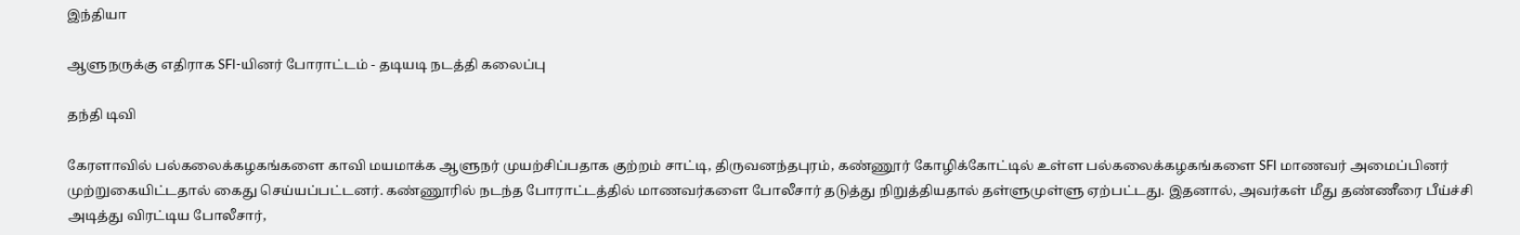இந்தியா

ஆளுநருக்கு எதிராக SFI-யினர் போராட்டம் - தடியடி நடத்தி கலைப்பு

தந்தி டிவி

கேரளாவில் பல்கலைக்கழகங்களை காவி மயமாக்க ஆளுநர் முயற்சிப்பதாக குற்றம் சாட்டி, திருவனந்தபுரம், கண்ணூர் கோழிக்கோட்டில் உள்ள பல்கலைக்கழகங்களை SFI மாணவர் அமைப்பினர் முற்றுகையிட்டதால் கைது செய்யப்பட்டனர். கண்ணூரில் நடந்த போராட்டத்தில் மாணவர்களை போலீசார் தடுத்து நிறுத்தியதால் தள்ளுமுள்ளு ஏற்பட்டது. இதனால், அவர்கள் மீது தண்ணீரை பீய்ச்சி அடித்து விரட்டிய போலீசார்,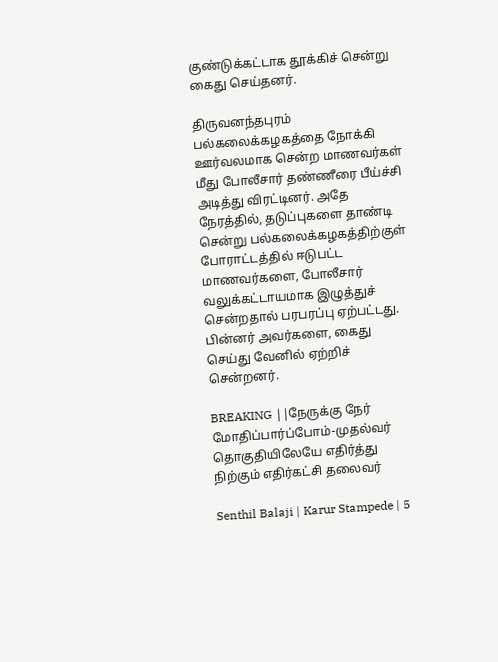குண்டுக்கட்டாக தூக்கிச் சென்று கைது செய்தனர்.

திருவனந்தபுரம் பல்கலைக்கழகத்தை நோக்கி ஊர்வலமாக சென்ற மாணவர்கள் மீது போலீசார் தண்ணீரை பீய்ச்சி அடித்து விரட்டினர். அதே நேரத்தில், தடுப்புகளை தாண்டி சென்று பல்கலைக்கழகத்திற்குள் போராட்டத்தில் ஈடுபட்ட மாணவர்களை, போலீசார் வலுக்கட்டாயமாக இழுத்துச் சென்றதால் பரபரப்பு ஏற்பட்டது. பின்னர் அவர்களை, கைது செய்து வேனில் ஏற்றிச் சென்றனர்.

BREAKING ||நேருக்கு நேர் மோதிப்பார்ப்போம்-முதல்வர் தொகுதியிலேயே எதிர்த்து நிற்கும் எதிர்கட்சி தலைவர்

Senthil Balaji | Karur Stampede | 5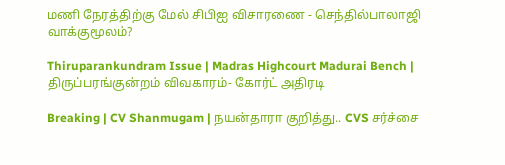மணி நேரத்திற்கு மேல் சிபிஐ விசாரணை - செந்தில்பாலாஜி வாக்குமூலம்?

Thiruparankundram Issue | Madras Highcourt Madurai Bench | திருப்பரங்குன்றம் விவகாரம்- கோர்ட் அதிரடி

Breaking | CV Shanmugam | நயன்தாரா குறித்து.. CVS சர்ச்சை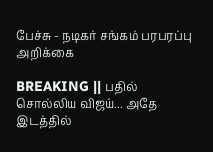பேச்சு - நடிகர் சங்கம் பரபரப்பு அறிக்கை

BREAKING || பதில் சொல்லிய விஜய்... அதே இடத்தில்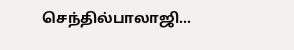செந்தில்பாலாஜி...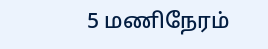5 மணிநேரம்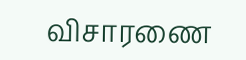விசாரணை